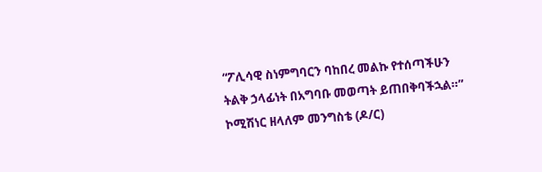“ፖሊሳዊ ስነምግባርን ባከበረ መልኩ የተሰጣችሁን ትልቅ ኃላፊነት በአግባቡ መወጣት ይጠበቅባችኋል።” ኮሚሽነር ዘላለም መንግስቴ (ዶ/ር)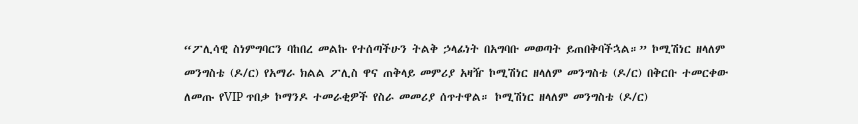“ፖሊሳዊ ስነምግባርን ባከበረ መልኩ የተሰጣችሁን ትልቅ ኃላፊነት በአግባቡ መወጣት ይጠበቅባችኋል።” ኮሚሽነር ዘላለም መንግስቴ (ዶ/ር) የአማራ ክልል ፖሊስ ዋና ጠቅላይ መምሪያ አዛዥ ኮሚሽነር ዘላለም መንግስቴ (ዶ/ር) በቅርቡ ተመርቀው ለመጡ የVIP ጥበቃ ኮማንዶ ተመራቂዎች የስራ መመሪያ ሰጥተዋል። ኮሚሽነር ዘላለም መንግስቴ (ዶ/ር)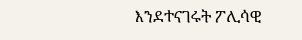እንደተናገሩት ፖሊሳዊ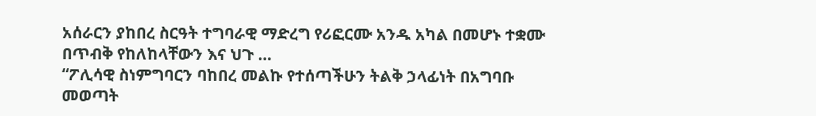አሰራርን ያከበረ ስርዓት ተግባራዊ ማድረግ የሪፎርሙ አንዱ አካል በመሆኑ ተቋሙ በጥብቅ የከለከላቸውን እና ህጉ …
“ፖሊሳዊ ስነምግባርን ባከበረ መልኩ የተሰጣችሁን ትልቅ ኃላፊነት በአግባቡ መወጣት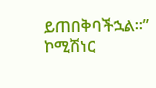ይጠበቅባችኋል።” ኮሚሽነር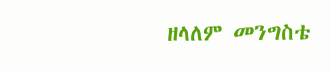ዘላለም መንግስቴ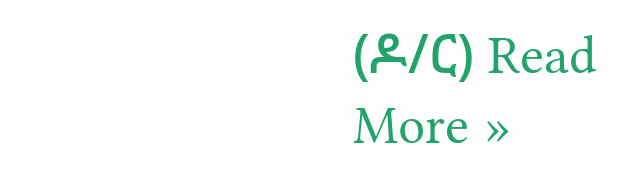(ዶ/ር) Read More »